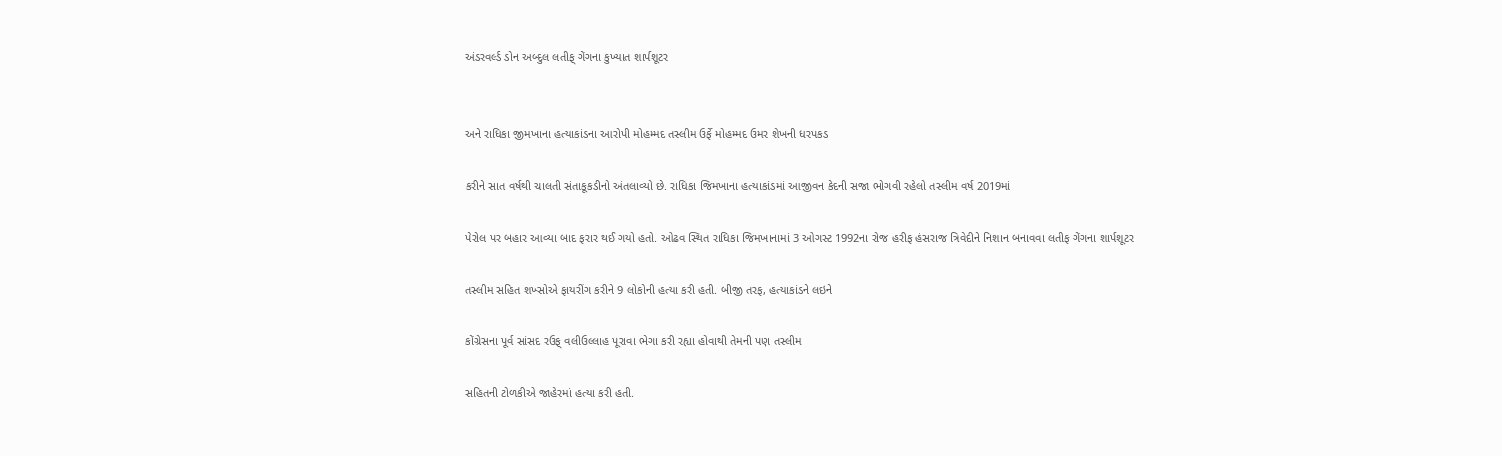અંડરવર્લ્ડ ડોન અબ્દુલ લતીફ્ ગેંગના કુખ્યાત શાર્પશૂટર


અને રાધિકા જીમખાના હત્યાકાંડના આરોપી મોહમ્મદ તસ્લીમ ઉર્ફે મોહમ્મદ ઉમર શેખની ધરપકડ

કરીને સાત વર્ષથી ચાલતી સંતાકૂકડીનો અંતલાવ્યો છે. રાધિકા જિમખાના હત્યાકાંડમાં આજીવન કેદની સજા ભોગવી રહેલો તસ્લીમ વર્ષ 2019માં

પેરોલ પર બહાર આવ્યા બાદ ફરાર થઈ ગયો હતો. ઓઢવ સ્થિત રાધિકા જિમખાનામાં 3 ઓગસ્ટ 1992ના રોજ હરીફ હંસરાજ ત્રિવેદીને નિશાન બનાવવા લતીફ ગેંગના શાર્પશૂટર

તસ્લીમ સહિત શખ્સોએ ફાયરીંગ કરીને 9 લોકોની હત્યા કરી હતી. બીજી તરફ, હત્યાકાંડને લઇને

કોંગ્રેસના પૂર્વ સાંસદ રઉફ્ વલીઉલ્લાહ પૂરાવા ભેગા કરી રહ્યા હોવાથી તેમની પણ તસ્લીમ

સહિતની ટોળકીએ જાહેરમાં હત્યા કરી હતી.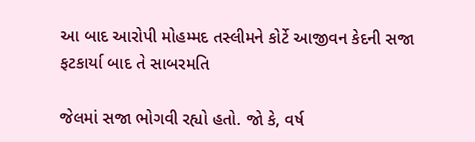આ બાદ આરોપી મોહમ્મદ તસ્લીમને કોર્ટે આજીવન કેદની સજા ફટકાર્યા બાદ તે સાબરમતિ

જેલમાં સજા ભોગવી રહ્યો હતો. જો કે, વર્ષ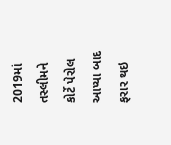2019માં તસ્લીમને કોર્ટે પેરોલ આપ્યા બાદ ફરાર થઇ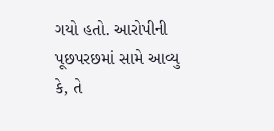ગયો હતો. આરોપીની પૂછપરછમાં સામે આવ્યુ કે, તે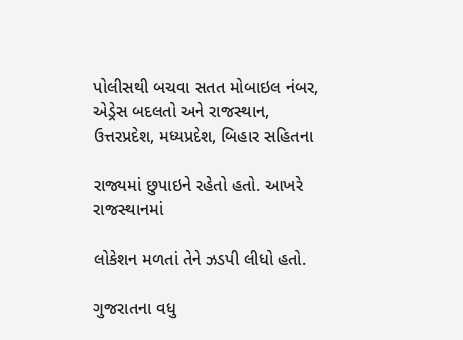પોલીસથી બચવા સતત મોબાઇલ નંબર, એડ્રેસ બદલતો અને રાજસ્થાન, ઉત્તરપ્રદેશ, મધ્યપ્રદેશ, બિહાર સહિતના

રાજ્યમાં છુપાઇને રહેતો હતો. આખરે રાજસ્થાનમાં

લોકેશન મળતાં તેને ઝડપી લીધો હતો.

ગુજરાતના વધુ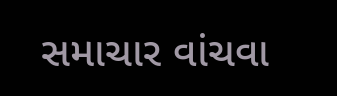સમાચાર વાંચવા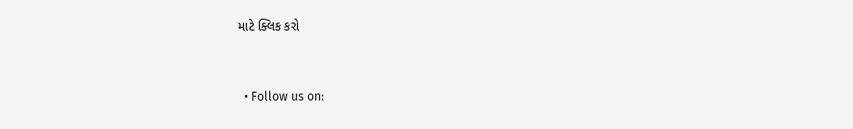માટે ક્લિક કરો


  • Follow us on: